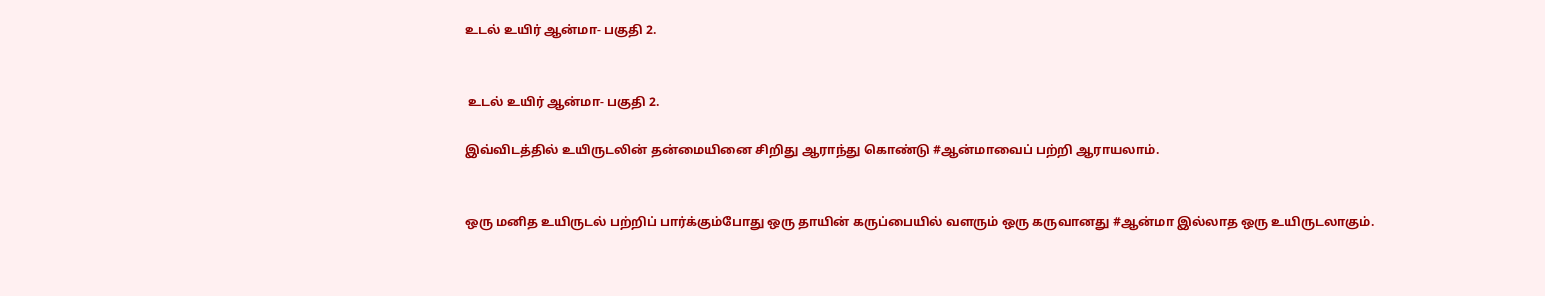உடல் உயிர் ஆன்மா- பகுதி 2.


 உடல் உயிர் ஆன்மா- பகுதி 2.

இவ்விடத்தில் உயிருடலின் தன்மையினை சிறிது ஆராந்து கொண்டு #ஆன்மாவைப் பற்றி ஆராயலாம்.


ஒரு மனித உயிருடல் பற்றிப் பார்க்கும்போது ஒரு தாயின் கருப்பையில் வளரும் ஒரு கருவானது #ஆன்மா இல்லாத ஒரு உயிருடலாகும்.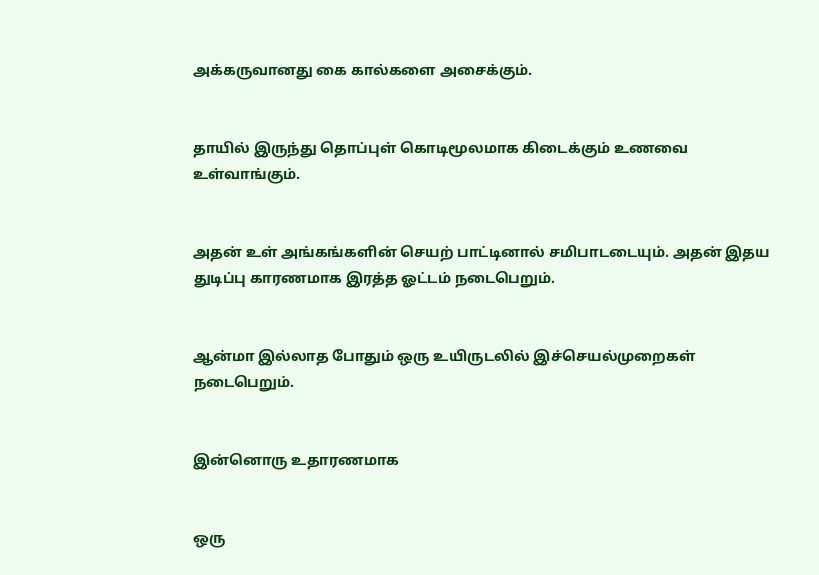அக்கருவானது கை கால்களை அசைக்கும்.


தாயில் இருந்து தொப்புள் கொடிமூலமாக கிடைக்கும் உணவை உள்வாங்கும்.


அதன் உள் அங்கங்களின் செயற் பாட்டினால் சமிபாடடையும். அதன் இதய துடிப்பு காரணமாக இரத்த ஓட்டம் நடைபெறும்.


ஆன்மா இல்லாத போதும் ஒரு உயிருடலில் இச்செயல்முறைகள் நடைபெறும்.


இன்னொரு உதாரணமாக


ஒரு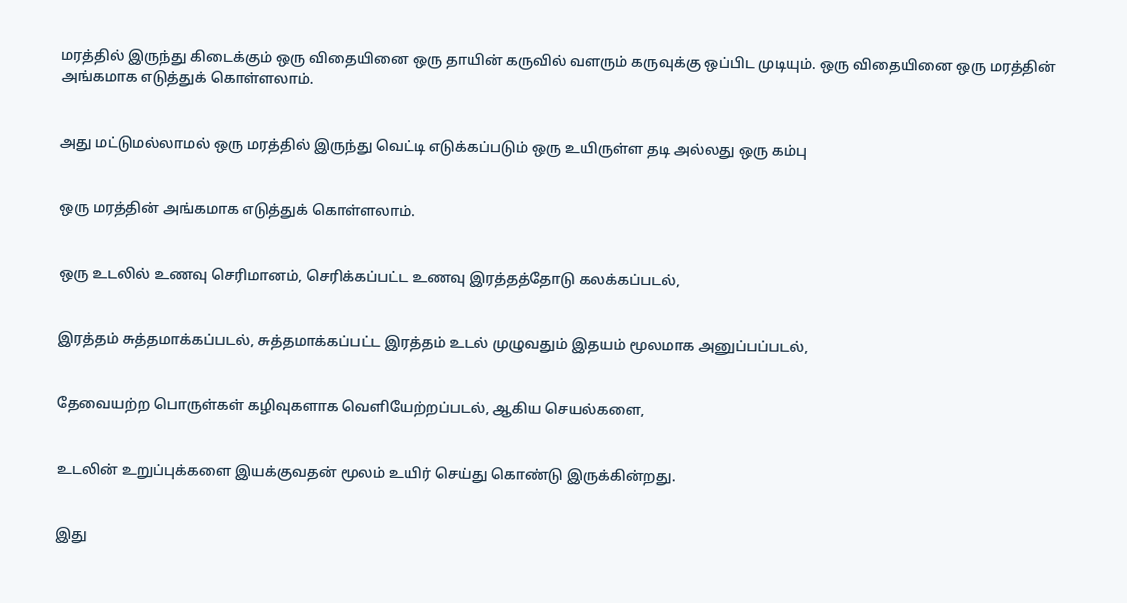மரத்தில் இருந்து கிடைக்கும் ஒரு விதையினை ஒரு தாயின் கருவில் வளரும் கருவுக்கு ஒப்பிட முடியும். ஒரு விதையினை ஒரு மரத்தின் அங்கமாக எடுத்துக் கொள்ளலாம்.


அது மட்டுமல்லாமல் ஒரு மரத்தில் இருந்து வெட்டி எடுக்கப்படும் ஒரு உயிருள்ள தடி அல்லது ஒரு கம்பு


ஒரு மரத்தின் அங்கமாக எடுத்துக் கொள்ளலாம்.


ஒரு உடலில் உணவு செரிமானம், செரிக்கப்பட்ட உணவு இரத்தத்தோடு கலக்கப்படல்,


இரத்தம் சுத்தமாக்கப்படல், சுத்தமாக்கப்பட்ட இரத்தம் உடல் முழுவதும் இதயம் மூலமாக அனுப்பப்படல்,


தேவையற்ற பொருள்கள் கழிவுகளாக வெளியேற்றப்படல், ஆகிய செயல்களை,


உடலின் உறுப்புக்களை இயக்குவதன் மூலம் உயிர் செய்து கொண்டு இருக்கின்றது.


இது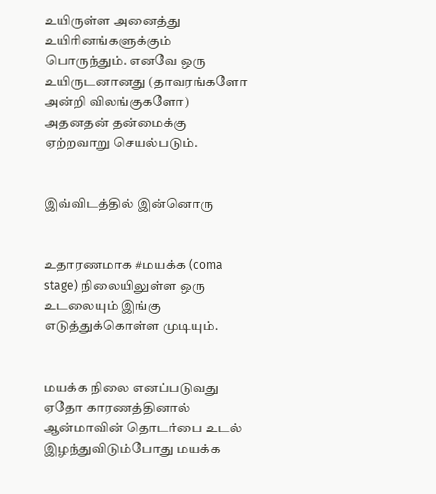உயிருள்ள அனைத்து உயிரினங்களுக்கும் பொருந்தும். எனவே ஒரு உயிருடனானது (தாவரங்களோ அன்றி விலங்குகளோ) அதனதன் தன்மைக்கு ஏற்றவாறு செயல்படும்.


இவ்விடத்தில் இன்னொரு


உதாரணமாக #மயக்க (coma stage) நிலையிலுள்ள ஒரு உடலையும் இங்கு எடுத்துக்கொள்ள முடியும்.


மயக்க நிலை எனப்படுவது ஏதோ காரணத்தினால் ஆன்மாவின் தொடர்பை உடல் இழந்துவிடும்போது மயக்க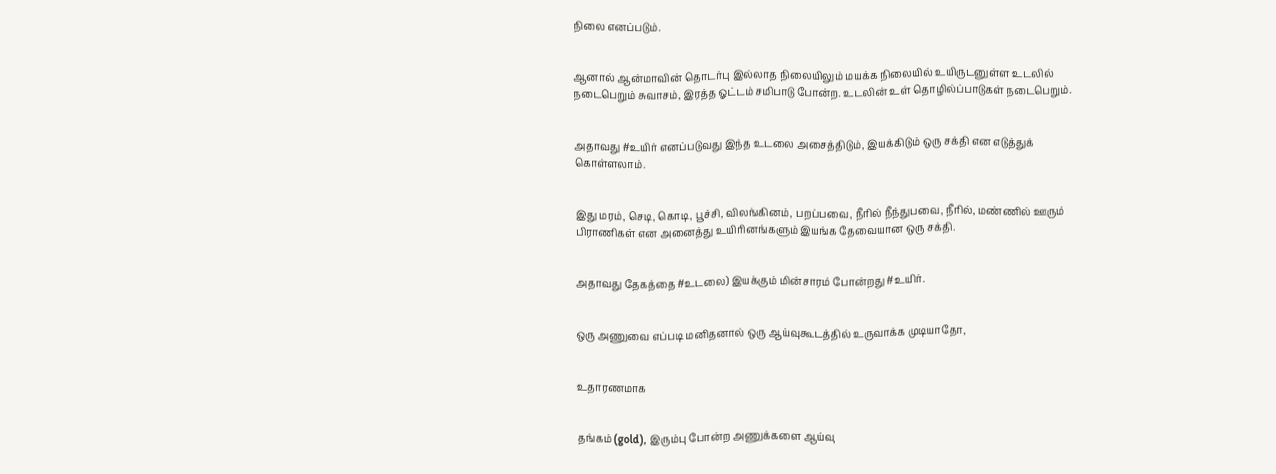நிலை எனப்படும்.


ஆனால் ஆன்மாவின் தொடர்பு இல்லாத நிலையிலும் மயக்க நிலையில் உயிருடனுள்ள உடலில் நடைபெறும் சுவாசம், இரத்த ஓட்டம் சமிபாடு போன்ற. உடலின் உள் தொழில்ப்பாடுகள் நடைபெறும்.


அதாவது #உயிர் எனப்படுவது இந்த உடலை அசைத்திடும், இயக்கிடும் ஒரு சக்தி என எடுத்துக் கொள்ளலாம்.


இது மரம், செடி, கொடி, பூச்சி, விலங்கினம், பறப்பவை, நீரில் நீந்துபவை, நீரில், மண்ணில் ஊரும் பிராணிகள் என அனைத்து உயிரினங்களும் இயங்க தேவையான ஒரு சக்தி.


அதாவது தேகத்தை #உடலை) இயக்கும் மின்சாரம் போன்றது #உயிர்.


ஒரு அணுவை எப்படி மனிதனால் ஒரு ஆய்வுகூடத்தில் உருவாக்க முடியாதோ,


உதாரணமாக


தங்கம் (gold), இரும்பு போன்ற அணுக்களை ஆய்வு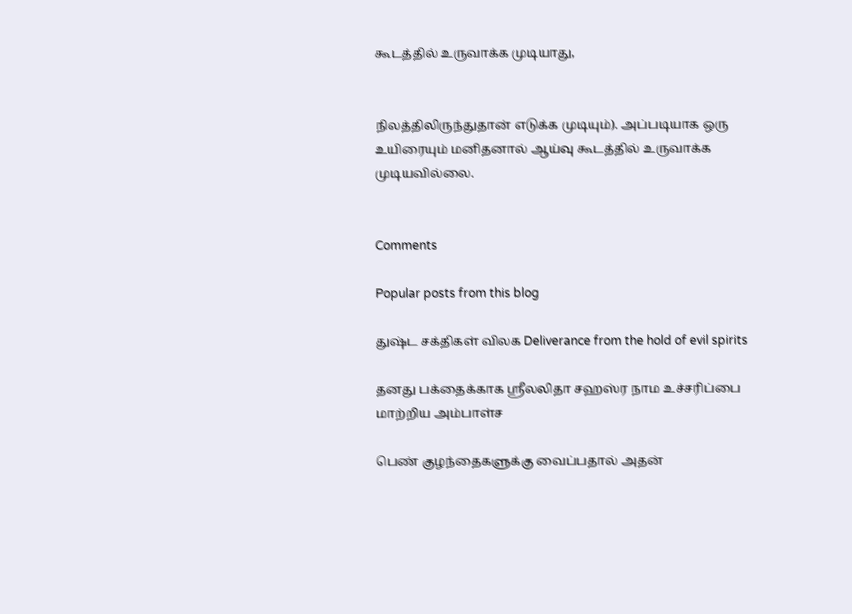கூடத்தில் உருவாக்க முடியாது,


நிலத்திலிருந்துதான் எடுக்க முடியும்). அப்படியாக ஒரு உயிரையும் மனிதனால் ஆய்வு கூடத்தில் உருவாக்க முடியவில்லை.


Comments

Popular posts from this blog

துஷ்ட சக்திகள் விலக Deliverance from the hold of evil spirits

தனது பக்தைக்காக ஶ்ரீலலிதா சஹஸ்ர நாம உச்சரிப்பை மாற்றிய அம்பாள்ச

பெண் குழந்தைகளுக்கு வைப்பதால் அதன்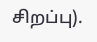சிறப்பு).